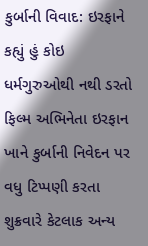કુર્બાની વિવાદ: ઇરફાને કહ્યું હું કોઇ ધર્મગુરુઓથી નથી ડરતો
ફિલ્મ અભિનેતા ઇરફાન ખાને કુર્બાની નિવેદન પર વધુ ટિપ્પણી કરતા શુક્રવારે કેટલાક અન્ય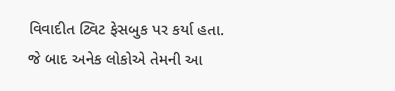વિવાદીત ટ્વિટ ફેસબુક પર કર્યા હતા. જે બાદ અનેક લોકોએ તેમની આ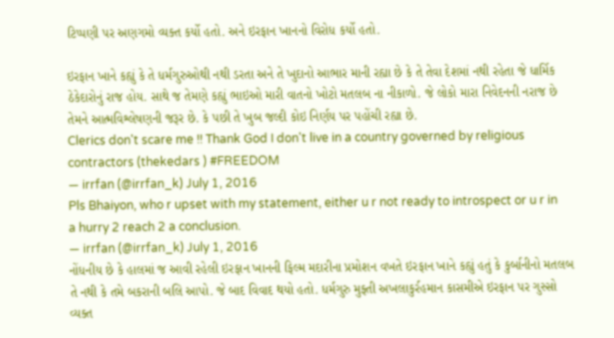ટિપ્પણી પર અણગમો વ્યક્ત કર્યો હતો. અને ઇરફાન ખાનનો વિરોધ કર્યો હતો.

ઇરફાન ખાને કહ્યું કે તે ધર્મગુરુઓથી નથી ડરતા અને તે ખુદાનો આભાર માની રહ્યા છે કે તે તેવા દેશમાં નથી રહેતા જે ધાર્મિક ઠેકેદારોનું રાજ હોય. સાથે જ તેમણે કહ્યું ભાઇઓ મારી વાતનો ખોટો મતલબ ના નીકાળો. જે લોકો મારા નિવેદનની નરાજ છે તેમને આત્મવિશ્લેષણની જરૂર છે. કે પછી તે ખુબ જલ્દી કોઇ નિર્ણય પર પહોંચી રહ્યા છે.
Clerics don't scare me !! Thank God I don't live in a country governed by religious contractors (thekedars ) #FREEDOM
— irrfan (@irrfan_k) July 1, 2016
Pls Bhaiyon, who r upset with my statement, either u r not ready to introspect or u r in a hurry 2 reach 2 a conclusion.
— irrfan (@irrfan_k) July 1, 2016
નોંધનીય છે કે હાલમાં જ આવી રહેલી ઇરફાન ખાનની ફિલ્મ મદારીના પ્રમોશન વખતે ઇરફાન ખાને કહ્યું હતું કે કુર્બાનીનો મતલબ તે નથી કે તમે બકરાની બલિ આપો. જે બાદ વિવાદ થયો હતો. ધર્મગુરુ મુફ્તી અખલાકુર્રહમાન કાસમીએ ઇરફાન પર ગુસ્સો વ્યક્ત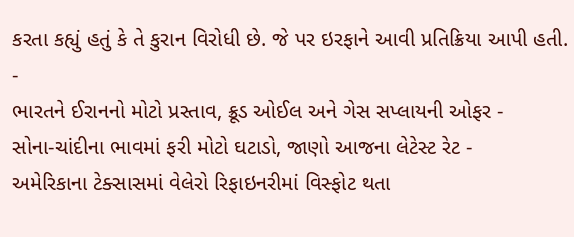કરતા કહ્યું હતું કે તે કુરાન વિરોધી છે. જે પર ઇરફાને આવી પ્રતિક્રિયા આપી હતી.
-
ભારતને ઈરાનનો મોટો પ્રસ્તાવ, ક્રૂડ ઓઈલ અને ગેસ સપ્લાયની ઓફર -
સોના-ચાંદીના ભાવમાં ફરી મોટો ઘટાડો, જાણો આજના લેટેસ્ટ રેટ -
અમેરિકાના ટેક્સાસમાં વેલેરો રિફાઇનરીમાં વિસ્ફોટ થતા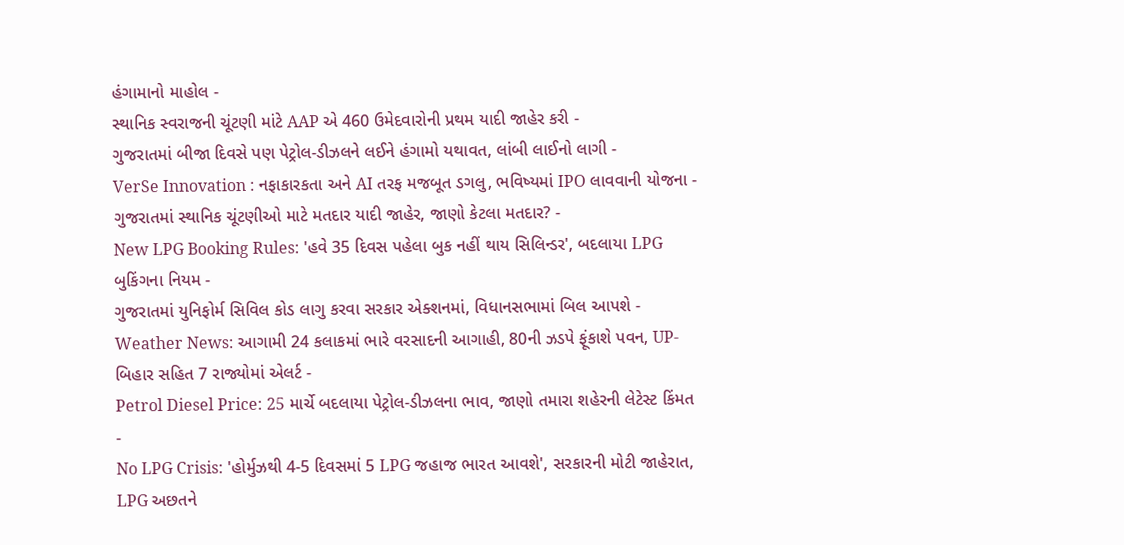હંગામાનો માહોલ -
સ્થાનિક સ્વરાજની ચૂંટણી માંટે AAP એ 460 ઉમેદવારોની પ્રથમ યાદી જાહેર કરી -
ગુજરાતમાં બીજા દિવસે પણ પેટ્રોલ-ડીઝલને લઈને હંગામો યથાવત, લાંબી લાઈનો લાગી -
VerSe Innovation : નફાકારકતા અને AI તરફ મજબૂત ડગલુ, ભવિષ્યમાં IPO લાવવાની યોજના -
ગુજરાતમાં સ્થાનિક ચૂંટણીઓ માટે મતદાર યાદી જાહેર, જાણો કેટલા મતદાર? -
New LPG Booking Rules: 'હવે 35 દિવસ પહેલા બુક નહીં થાય સિલિન્ડર', બદલાયા LPG બુકિંગના નિયમ -
ગુજરાતમાં યુનિફોર્મ સિવિલ કોડ લાગુ કરવા સરકાર એક્શનમાં, વિધાનસભામાં બિલ આપશે -
Weather News: આગામી 24 કલાકમાં ભારે વરસાદની આગાહી, 80ની ઝડપે ફૂંકાશે પવન, UP-બિહાર સહિત 7 રાજ્યોમાં એલર્ટ -
Petrol Diesel Price: 25 માર્ચે બદલાયા પેટ્રોલ-ડીઝલના ભાવ, જાણો તમારા શહેરની લેટેસ્ટ કિંમત -
No LPG Crisis: 'હોર્મુઝથી 4-5 દિવસમાં 5 LPG જહાજ ભારત આવશે', સરકારની મોટી જાહેરાત, LPG અછતને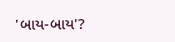'બાય-બાય'?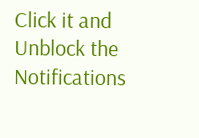Click it and Unblock the Notifications